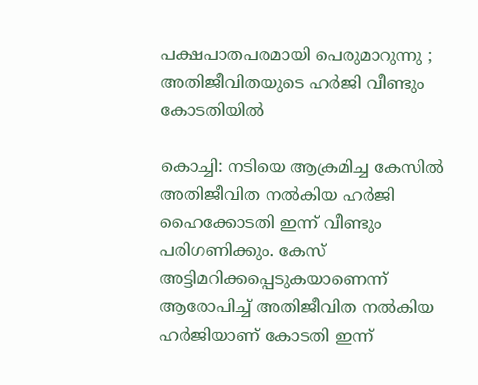പക്ഷപാതപരമായി പെരുമാറുന്നു ; അതിജീവിതയുടെ ഹർജി വീണ്ടും കോടതിയില്‍

കൊച്ചി: നടിയെ ആക്രമിച്ച കേസിൽ അതിജീവിത നൽകിയ ഹർജി ഹൈക്കോടതി ഇന്ന് വീണ്ടും പരിഗണിക്കും. കേസ് അട്ടിമറിക്കപ്പെടുകയാണെന്ന് ആരോപിച്ച് അതിജീവിത നൽകിയ ഹർജിയാണ് കോടതി ഇന്ന്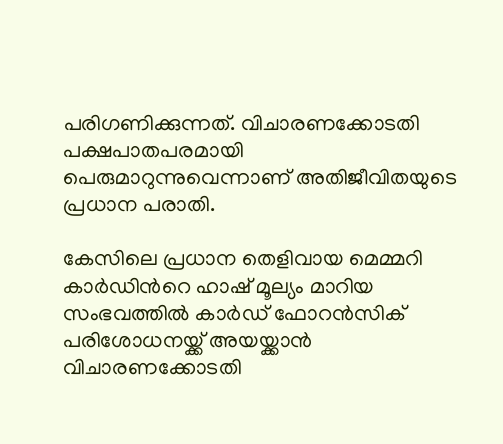പരിഗണിക്കുന്നത്. വിചാരണക്കോടതി പക്ഷപാതപരമായി പെരുമാറുന്നുവെന്നാണ് അതിജീവിതയുടെ പ്രധാന പരാതി.

കേസിലെ പ്രധാന തെളിവായ മെമ്മറി കാർഡിന്‍റെ ഹാഷ് മൂല്യം മാറിയ സംഭവത്തിൽ കാർഡ് ഫോറൻസിക് പരിശോധനയ്ക്ക് അയയ്ക്കാൻ വിചാരണക്കോടതി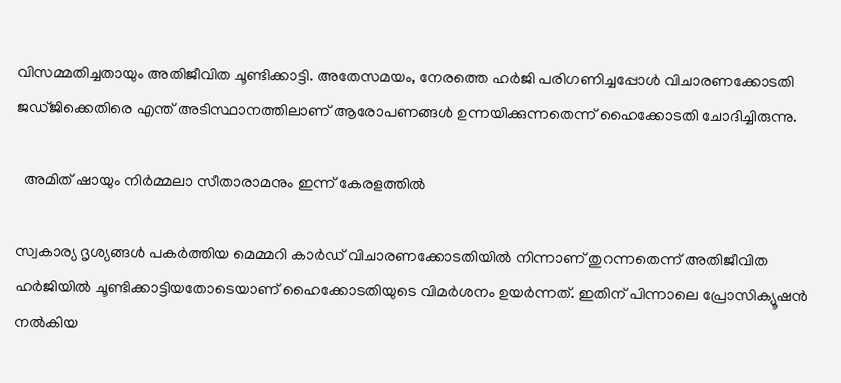വിസമ്മതിച്ചതായും അതിജീവിത ചൂണ്ടിക്കാട്ടി. അതേസമയം, നേരത്തെ ഹർജി പരിഗണിച്ചപ്പോൾ വിചാരണക്കോടതി ജഡ്ജിക്കെതിരെ എന്ത് അടിസ്ഥാനത്തിലാണ് ആരോപണങ്ങൾ ഉന്നയിക്കുന്നതെന്ന് ഹൈക്കോടതി ചോദിച്ചിരുന്നു.

  അമിത് ഷായും നിര്‍മ്മലാ സീതാരാമനും ഇന്ന് കേരളത്തില്‍

സ്വകാര്യ ദൃശ്യങ്ങൾ പകർത്തിയ മെമ്മറി കാർഡ് വിചാരണക്കോടതിയിൽ നിന്നാണ് തുറന്നതെന്ന് അതിജീവിത ഹർജിയിൽ ചൂണ്ടിക്കാട്ടിയതോടെയാണ് ഹൈക്കോടതിയുടെ വിമർശനം ഉയർന്നത്. ഇതിന് പിന്നാലെ പ്രോസിക്യൂഷൻ നൽകിയ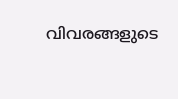വിവരങ്ങളുടെ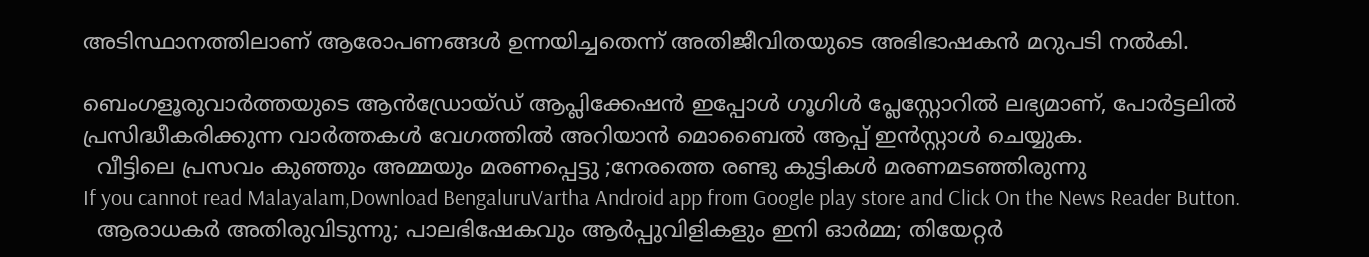അടിസ്ഥാനത്തിലാണ് ആരോപണങ്ങൾ ഉന്നയിച്ചതെന്ന് അതിജീവിതയുടെ അഭിഭാഷകൻ മറുപടി നൽകി.

ബെംഗളൂരുവാർത്തയുടെ ആൻഡ്രോയ്ഡ് ആപ്ലിക്കേഷൻ ഇപ്പോൾ ഗൂഗിൾ പ്ലേസ്റ്റോറിൽ ലഭ്യമാണ്, പോർട്ടലിൽ പ്രസിദ്ധീകരിക്കുന്ന വാർത്തകൾ വേഗത്തിൽ അറിയാൻ മൊബൈൽ ആപ്പ് ഇൻസ്റ്റാൾ ചെയ്യുക.
  വീട്ടിലെ പ്രസവം കുഞ്ഞും അമ്മയും മരണപ്പെട്ടു ;നേരത്തെ രണ്ടു കുട്ടികൾ മരണമടഞ്ഞിരുന്നു
If you cannot read Malayalam,Download BengaluruVartha Android app from Google play store and Click On the News Reader Button.
  ആരാധകർ അതിരുവിടുന്നു; പാലഭിഷേകവും ആർപ്പുവിളികളും ഇനി ഓർമ്മ; തിയേറ്റർ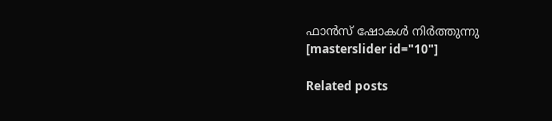ഫാൻസ് ഷോകൾ നിർത്തുന്നു
[masterslider id="10"]

Related posts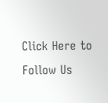Click Here to Follow Us